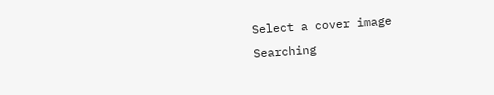Select a cover image
Searching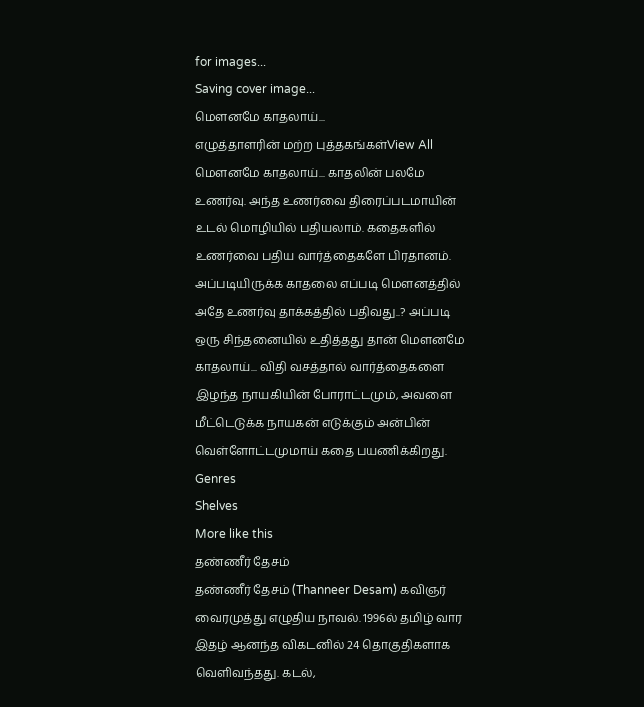for images...
Saving cover image...
மௌனமே காதலாய்...
எழுத்தாளரின் மற்ற புத்தகங்கள்View All
மௌனமே காதலாய்... காதலின் பலமே உணர்வு. அந்த உணர்வை திரைப்படமாயின் உடல் மொழியில் பதியலாம். கதைகளில் உணர்வை பதிய வார்த்தைகளே பிரதானம். அப்படியிருக்க காதலை எப்படி மௌனத்தில் அதே உணர்வு தாக்கத்தில் பதிவது..? அப்படி ஒரு சிந்தனையில் உதித்தது தான் மௌனமே காதலாய்... விதி வசத்தால் வார்த்தைகளை இழந்த நாயகியின் போராட்டமும், அவளை மீட்டெடுக்க நாயகன் எடுக்கும் அன்பின் வெள்ளோட்டமுமாய் கதை பயணிக்கிறது.
Genres
Shelves
More like this
தண்ணீர் தேசம்
தண்ணீர் தேசம் (Thanneer Desam) கவிஞர் வைரமுத்து எழுதிய நாவல். 1996ல் தமிழ் வார இதழ் ஆனந்த விகடனில் 24 தொகுதிகளாக வெளிவந்தது. கடல்,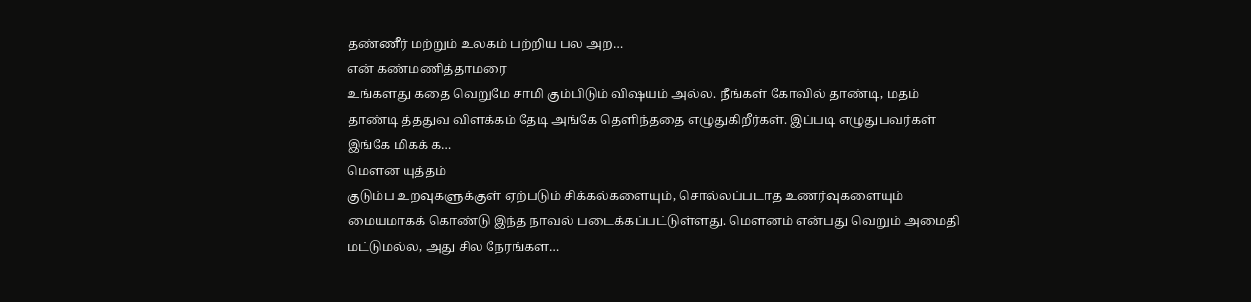தண்ணீர் மற்றும் உலகம் பற்றிய பல அற…
என் கண்மணித்தாமரை
உங்களது கதை வெறுமே சாமி கும்பிடும் விஷயம் அல்ல. நீங்கள் கோவில் தாண்டி, மதம் தாண்டி த்ததுவ விளக்கம் தேடி அங்கே தெளிந்ததை எழுதுகிறீர்கள். இப்படி எழுதுபவர்கள் இங்கே மிகக் க…
மௌன யுத்தம்
குடும்ப உறவுகளுக்குள் ஏற்படும் சிக்கல்களையும், சொல்லப்படாத உணர்வுகளையும் மையமாகக் கொண்டு இந்த நாவல் படைக்கப்பட்டுள்ளது. மௌனம் என்பது வெறும் அமைதி மட்டுமல்ல, அது சில நேரங்கள…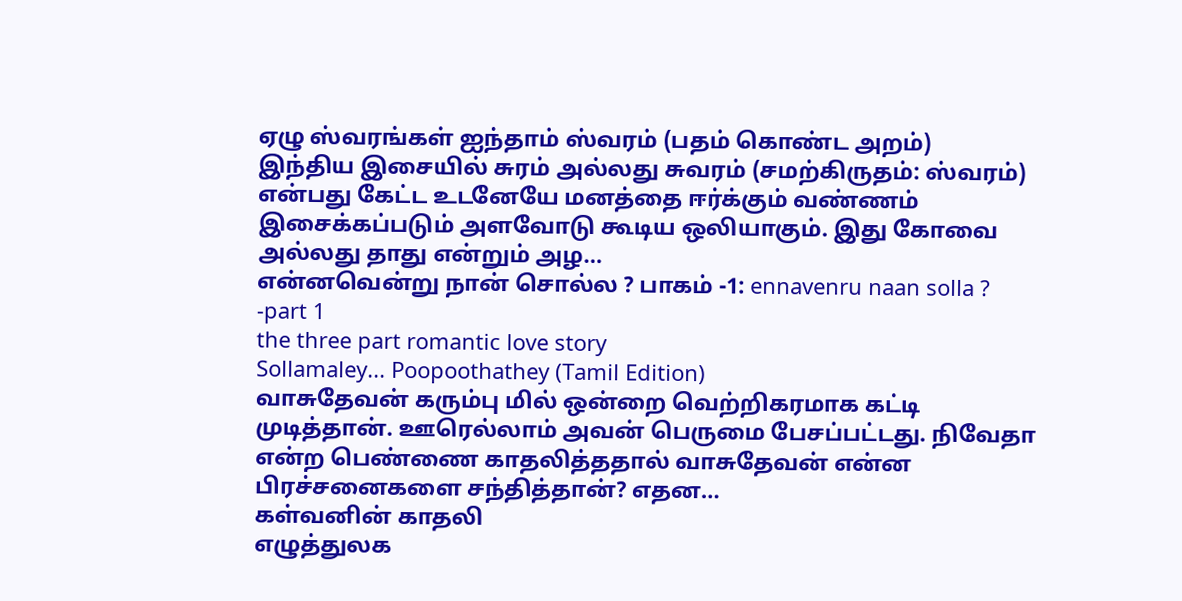ஏழு ஸ்வரங்கள் ஐந்தாம் ஸ்வரம் (பதம் கொண்ட அறம்)
இந்திய இசையில் சுரம் அல்லது சுவரம் (சமற்கிருதம்: ஸ்வரம்) என்பது கேட்ட உடனேயே மனத்தை ஈர்க்கும் வண்ணம் இசைக்கப்படும் அளவோடு கூடிய ஒலியாகும். இது கோவை அல்லது தாது என்றும் அழ…
என்னவென்று நான் சொல்ல ? பாகம் -1: ennavenru naan solla ? -part 1
the three part romantic love story
Sollamaley... Poopoothathey (Tamil Edition)
வாசுதேவன் கரும்பு மில் ஒன்றை வெற்றிகரமாக கட்டி முடித்தான். ஊரெல்லாம் அவன் பெருமை பேசப்பட்டது. நிவேதா என்ற பெண்ணை காதலித்ததால் வாசுதேவன் என்ன பிரச்சனைகளை சந்தித்தான்? எதன…
கள்வனின் காதலி
எழுத்துலக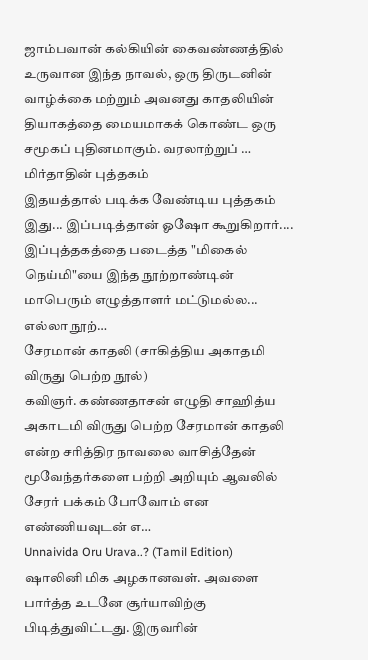ஜாம்பவான் கல்கியின் கைவண்ணத்தில் உருவான இந்த நாவல், ஒரு திருடனின் வாழ்க்கை மற்றும் அவனது காதலியின் தியாகத்தை மையமாகக் கொண்ட ஒரு சமூகப் புதினமாகும். வரலாற்றுப் …
மிர்தாதின் புத்தகம்
இதயத்தால் படிக்க வேண்டிய புத்தகம் இது... இப்படித்தான் ஓஷோ கூறுகிறார்.... இப்புத்தகத்தை படைத்த "மிகைல் நெய்மி"யை இந்த நூற்றாண்டின் மாபெரும் எழுத்தாளர் மட்டுமல்ல... எல்லா நூற்…
சேரமான் காதலி (சாகித்திய அகாதமி விருது பெற்ற நூல்)
கவிஞர். கண்ணதாசன் எழுதி சாஹித்ய அகாடமி விருது பெற்ற சேரமான் காதலி என்ற சரித்திர நாவலை வாசித்தேன் மூவேந்தர்களை பற்றி அறியும் ஆவலில் சேரர் பக்கம் போவோம் என எண்ணியவுடன் எ…
Unnaivida Oru Urava..? (Tamil Edition)
ஷாலினி மிக அழகானவள். அவளை பார்த்த உடனே சூர்யாவிற்கு பிடித்துவிட்டது. இருவரின்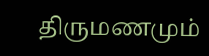திருமணமும்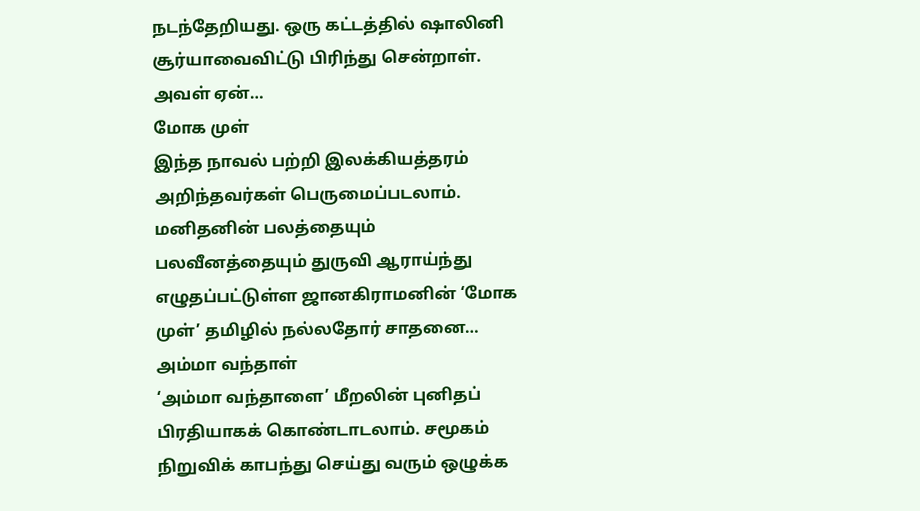நடந்தேறியது. ஒரு கட்டத்தில் ஷாலினி சூர்யாவைவிட்டு பிரிந்து சென்றாள். அவள் ஏன்…
மோக முள்
இந்த நாவல் பற்றி இலக்கியத்தரம் அறிந்தவர்கள் பெருமைப்படலாம். மனிதனின் பலத்தையும் பலவீனத்தையும் துருவி ஆராய்ந்து எழுதப்பட்டுள்ள ஜானகிராமனின் ‘மோக முள்’ தமிழில் நல்லதோர் சாதனை…
அம்மா வந்தாள்
‘அம்மா வந்தாளை’ மீறலின் புனிதப் பிரதியாகக் கொண்டாடலாம். சமூகம் நிறுவிக் காபந்து செய்து வரும் ஒழுக்க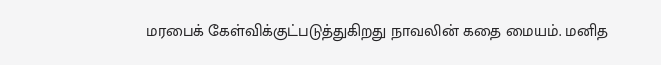மரபைக் கேள்விக்குட்படுத்துகிறது நாவலின் கதை மையம். மனித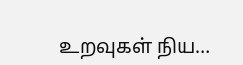உறவுகள் நிய…